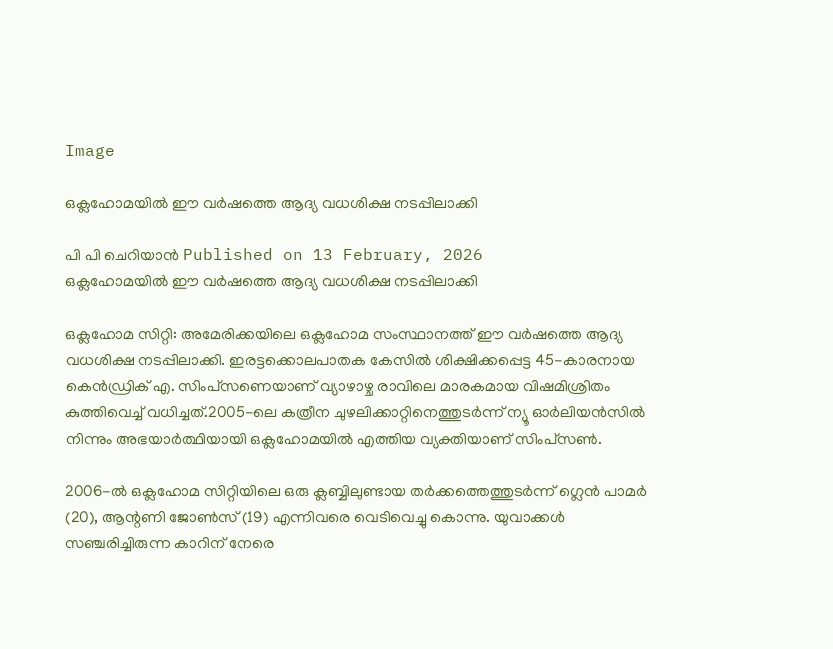Image

ഒക്ലഹോമയില്‍ ഈ വര്‍ഷത്തെ ആദ്യ വധശിക്ഷ നടപ്പിലാക്കി

പി പി ചെറിയാന്‍ Published on 13 February, 2026
ഒക്ലഹോമയില്‍ ഈ വര്‍ഷത്തെ ആദ്യ വധശിക്ഷ നടപ്പിലാക്കി

ഒക്ലഹോമ സിറ്റി: അമേരിക്കയിലെ ഒക്ലഹോമ സംസ്ഥാനത്ത് ഈ വര്‍ഷത്തെ ആദ്യ വധശിക്ഷ നടപ്പിലാക്കി. ഇരട്ടക്കൊലപാതക കേസില്‍ ശിക്ഷിക്കപ്പെട്ട 45-കാരനായ കെന്‍ഡ്രിക് എ. സിംപ്‌സണെയാണ് വ്യാഴാഴ്ച രാവിലെ മാരകമായ വിഷമിശ്രിതം കുത്തിവെച്ച് വധിച്ചത്.2005-ലെ കത്രീന ചുഴലിക്കാറ്റിനെത്തുടര്‍ന്ന് ന്യൂ ഓര്‍ലിയന്‍സില്‍ നിന്നും അഭയാര്‍ത്ഥിയായി ഒക്ലഹോമയില്‍ എത്തിയ വ്യക്തിയാണ് സിംപ്‌സണ്‍.

2006-ല്‍ ഒക്ലഹോമ സിറ്റിയിലെ ഒരു ക്ലബ്ബിലുണ്ടായ തര്‍ക്കത്തെത്തുടര്‍ന്ന് ഗ്ലെന്‍ പാമര്‍ (20), ആന്റണി ജോണ്‍സ് (19) എന്നിവരെ വെടിവെച്ചു കൊന്നു. യുവാക്കള്‍ സഞ്ചരിച്ചിരുന്ന കാറിന് നേരെ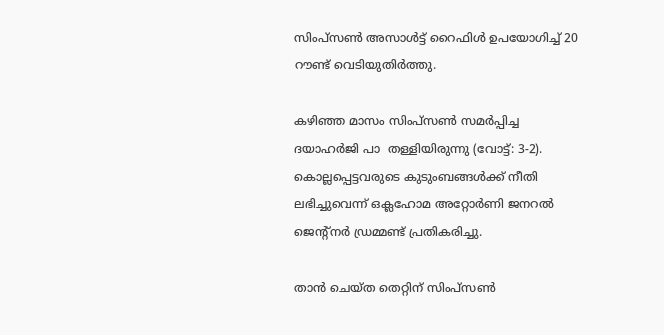സിംപ്‌സണ്‍ അസാള്‍ട്ട് റൈഫിള്‍ ഉപയോഗിച്ച് 20 റൗണ്ട് വെടിയുതിര്‍ത്തു.

കഴിഞ്ഞ മാസം സിംപ്‌സണ്‍ സമര്‍പ്പിച്ച ദയാഹര്‍ജി പാ  തള്ളിയിരുന്നു (വോട്ട്: 3-2).
കൊല്ലപ്പെട്ടവരുടെ കുടുംബങ്ങള്‍ക്ക് നീതി ലഭിച്ചുവെന്ന് ഒക്ലഹോമ അറ്റോര്‍ണി ജനറല്‍ ജെന്റ്നര്‍ ഡ്രമ്മണ്ട് പ്രതികരിച്ചു.

താന്‍ ചെയ്ത തെറ്റിന് സിംപ്‌സണ്‍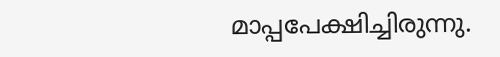മാപ്പപേക്ഷിച്ചിരുന്നു.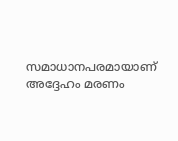സമാധാനപരമായാണ് അദ്ദേഹം മരണം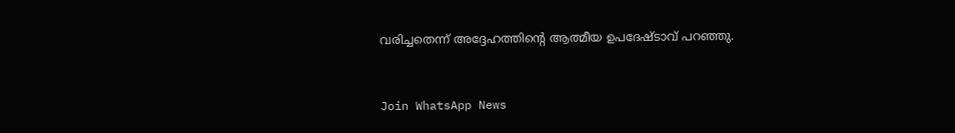വരിച്ചതെന്ന് അദ്ദേഹത്തിന്റെ ആത്മീയ ഉപദേഷ്ടാവ് പറഞ്ഞു.


Join WhatsApp News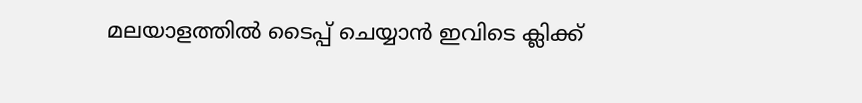മലയാളത്തില്‍ ടൈപ്പ് ചെയ്യാന്‍ ഇവിടെ ക്ലിക്ക്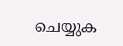ചെയ്യുക